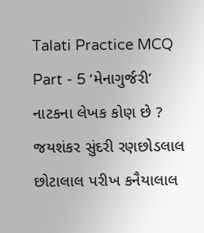Talati Practice MCQ Part - 5 ‘મેનાગુર્જરી’ નાટકના લેખક કોણ છે ? જયશંકર સુંદરી રણછોડલાલ છોટાલાલ પરીખ કનૈયાલાલ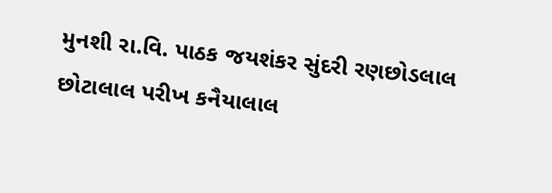મુનશી રા.વિ. પાઠક જયશંકર સુંદરી રણછોડલાલ છોટાલાલ પરીખ કનૈયાલાલ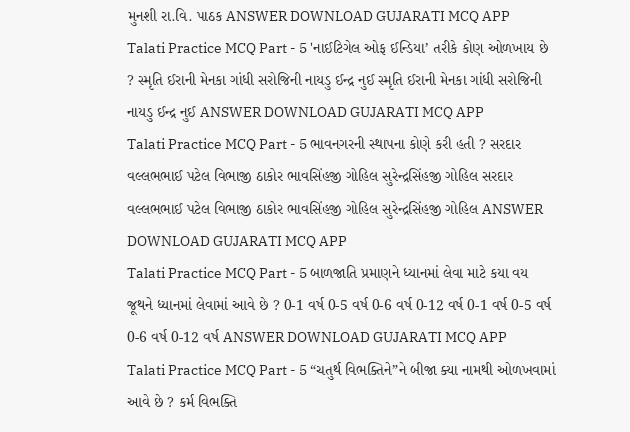મુનશી રા.વિ. પાઠક ANSWER DOWNLOAD GUJARATI MCQ APP
Talati Practice MCQ Part - 5 'નાઈટિગેલ ઓફ ઈન્ડિયા’ તરીકે કોણ ઓળખાય છે ? સ્મૃતિ ઈરાની મેનકા ગાંધી સરોજિની નાયડુ ઈન્દ્ર નુઈ સ્મૃતિ ઈરાની મેનકા ગાંધી સરોજિની નાયડુ ઈન્દ્ર નુઈ ANSWER DOWNLOAD GUJARATI MCQ APP
Talati Practice MCQ Part - 5 ભાવનગરની સ્થાપના કોણે કરી હતી ? સરદાર વલ્લભભાઈ પટેલ વિભાજી ઠાકોર ભાવસિંહજી ગોહિલ સુરેન્દ્રસિંહજી ગોહિલ સરદાર વલ્લભભાઈ પટેલ વિભાજી ઠાકોર ભાવસિંહજી ગોહિલ સુરેન્દ્રસિંહજી ગોહિલ ANSWER DOWNLOAD GUJARATI MCQ APP
Talati Practice MCQ Part - 5 બાળજાતિ પ્રમાણને ધ્યાનમાં લેવા માટે કયા વય જૂથને ધ્યાનમાં લેવામાં આવે છે ? 0-1 વર્ષ 0-5 વર્ષ 0-6 વર્ષ 0-12 વર્ષ 0-1 વર્ષ 0-5 વર્ષ 0-6 વર્ષ 0-12 વર્ષ ANSWER DOWNLOAD GUJARATI MCQ APP
Talati Practice MCQ Part - 5 “ચતુર્થ વિભક્તિને”ને બીજા ક્યા નામથી ઓળખવામાં આવે છે ? કર્મ વિભક્તિ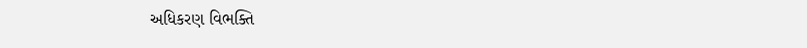અધિકરણ વિભક્તિ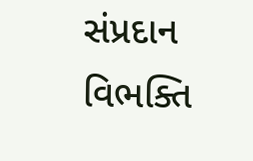સંપ્રદાન વિભક્તિ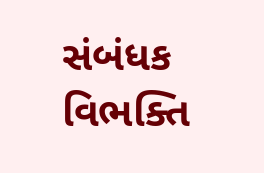સંબંધક વિભક્તિ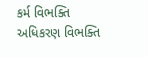કર્મ વિભક્તિ અધિકરણ વિભક્તિ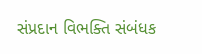સંપ્રદાન વિભક્તિ સંબંધક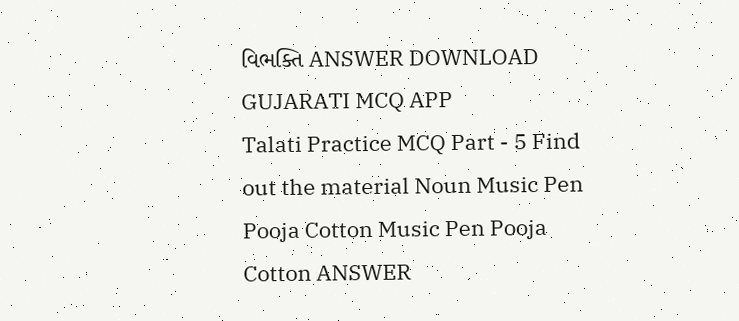વિભક્તિ ANSWER DOWNLOAD GUJARATI MCQ APP
Talati Practice MCQ Part - 5 Find out the material Noun Music Pen Pooja Cotton Music Pen Pooja Cotton ANSWER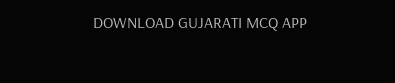DOWNLOAD GUJARATI MCQ APP